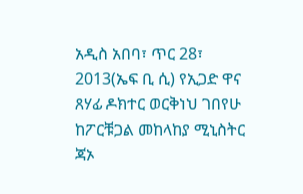አዲስ አበባ፣ ጥር 28፣ 2013(ኤፍ ቢ ሲ) የኢጋድ ዋና ጸሃፊ ዶክተር ወርቅነህ ገበየሁ ከፖርቹጋል መከላከያ ሚኒስትር ጃኦ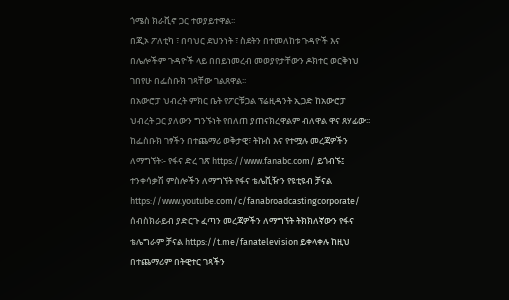ጎሜስ ክራቪኖ ጋር ተወያይተዋል፡፡
በጂኦ ፖለቲካ ፣ በባህር ደህንነት ፣ ስደትን በተመለከቱ ጉዳዮች እና በሌሎችም ጉዳዮች ላይ በበይነመረብ መወያየታቸውን ዶክተር ወርቅነህ ገበየሁ በፌስቡክ ገጻቸው ገልጸዋል፡፡
በአውሮፓ ህብረት ምክር ቤት የፖርቹጋል ፕሬዚዳንት ኢጋድ ከአውሮፓ ህብረት ጋር ያለውን ግንኙነት የበለጠ ያጠናክረዋልም ብለዋል ዋና ጸሃፊው፡፡
ከፌስቡክ ገፃችን በተጨማሪ ወቅታዊ፣ ትኩስ እና የተሟሉ መረጃዎችን ለማግኘት፡- የፋና ድረ ገጽ https://www.fanabc.com/ ይጎብኙ፤ ተንቀሳቃሽ ምስሎችን ለማግኘት የፋና ቴሌቪዥን የዩቲዩብ ቻናል https://www.youtube.com/c/fanabroadcastingcorporate/ ሰብስክራይብ ያድርጉ ፈጣን መረጃዎችን ለማግኘት ትክክለኛውን የፋና ቴሌግራም ቻናል https://t.me/fanatelevision ይቀላቀሉ ከዚህ በተጨማሪም በትዊተር ገጻችን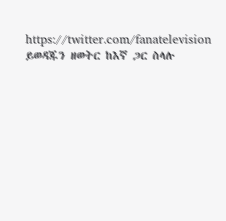https://twitter.com/fanatelevision ይወዳጁን ዘወትር ከእኛ ጋር ስላሉ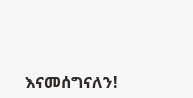እናመሰግናለን!